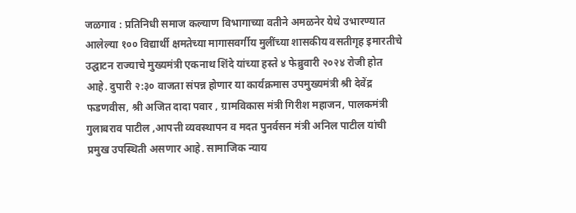जळगाव : प्रतिनिधी समाज कल्याण विभागाच्या वतीने अमळनेर येथे उभारण्यात आलेल्या १०० विद्यार्थी क्षमतेच्या मागासवर्गीय मुलींच्या शासकीय वसतीगृह इमारतीचे उद्घाटन राज्याचे मुख्यमंत्री एकनाथ शिंदे यांच्या हस्ते ४ फेब्रुवारी २०२४ रोजी होत आहे. दुपारी २:३० वाजता संपन्न होणार या कार्यक्रमास उपमुख्यमंत्री श्री देवेंद्र फडणवीस, श्री अजित दादा पवार , ग्रामविकास मंत्री गिरीश महाजन, पालकमंत्री गुलाबराव पाटील ,आपत्ती व्यवस्थापन व मदत पुनर्वसन मंत्री अनिल पाटील यांची प्रमुख उपस्थिती असणार आहे. सामाजिक न्याय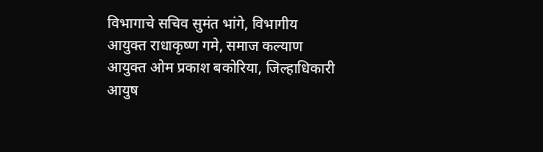विभागाचे सचिव सुमंत भांगे, विभागीय आयुक्त राधाकृष्ण गमे, समाज कल्याण आयुक्त ओम प्रकाश बकोरिया, जिल्हाधिकारी आयुष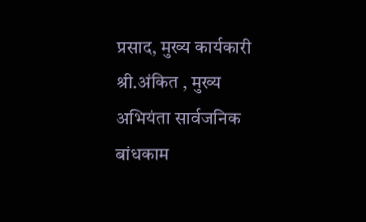प्रसाद, मुख्य कार्यकारी श्री.अंकित , मुख्य अभियंता सार्वजनिक बांधकाम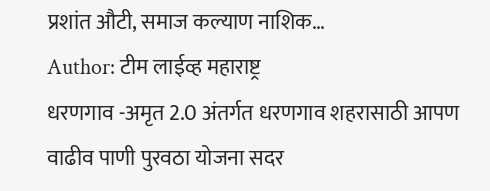प्रशांत औटी, समाज कल्याण नाशिक…
Author: टीम लाईव्ह महाराष्ट्र
धरणगाव -अमृत 2.0 अंतर्गत धरणगाव शहरासाठी आपण वाढीव पाणी पुरवठा योजना सदर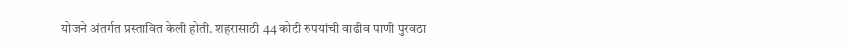योजने अंतर्गत प्रस्तावित केली होती. शहरासाठी 44 कोटी रुपयांची वाढीव पाणी पुरवठा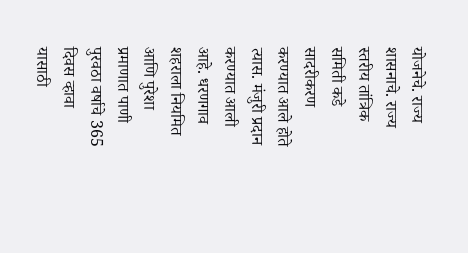योजनेचे. राज्य शासनाचे. राज्य स्तरीय तांत्रिक समिती कडे सादरीकरण करण्यात आले होते त्यास. मंजुरी प्रदान करण्यात आली आहे. धरणगाव शहराला नियमित आणि पुरेशा प्रमाणात पाणी पुरवठा वर्षाचे 365 दिवस व्हावा यासाठी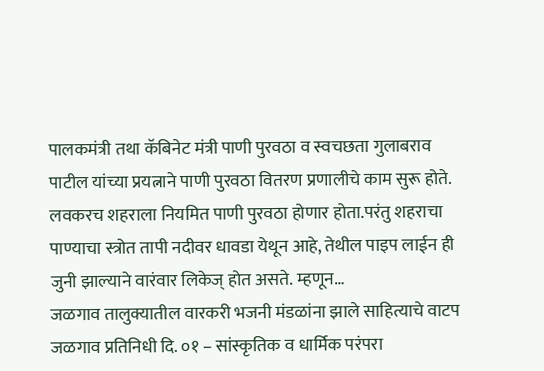पालकमंत्री तथा कॅबिनेट मंत्री पाणी पुरवठा व स्वचछता गुलाबराव पाटील यांच्या प्रयत्नाने पाणी पुरवठा वितरण प्रणालीचे काम सुरू होते. लवकरच शहराला नियमित पाणी पुरवठा होणार होता.परंतु शहराचा पाण्याचा स्त्रोत तापी नदीवर धावडा येथून आहे, तेथील पाइप लाईन ही जुनी झाल्याने वारंवार लिकेज् होत असते. म्हणून…
जळगाव तालुक्यातील वारकरी भजनी मंडळांना झाले साहित्याचे वाटप जळगाव प्रतिनिधी दि. ०१ – सांस्कृतिक व धार्मिक परंपरा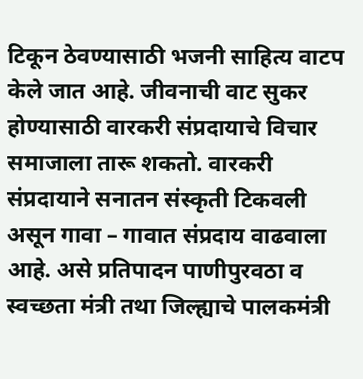टिकून ठेवण्यासाठी भजनी साहित्य वाटप केले जात आहे. जीवनाची वाट सुकर होण्यासाठी वारकरी संप्रदायाचे विचार समाजाला तारू शकतो. वारकरी संप्रदायाने सनातन संस्कृती टिकवली असून गावा – गावात संप्रदाय वाढवाला आहे. असे प्रतिपादन पाणीपुरवठा व स्वच्छता मंत्री तथा जिल्ह्याचे पालकमंत्री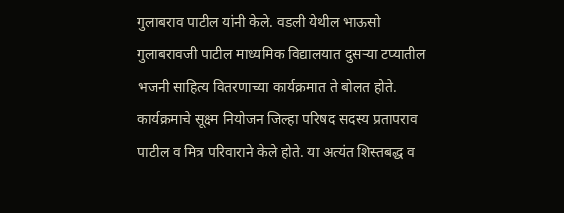गुलाबराव पाटील यांनी केले. वडली येथील भाऊसो गुलाबरावजी पाटील माध्यमिक विद्यालयात दुसऱ्या टप्यातील भजनी साहित्य वितरणाच्या कार्यक्रमात ते बोलत होते. कार्यक्रमाचे सूक्ष्म नियोजन जिल्हा परिषद सदस्य प्रतापराव पाटील व मित्र परिवाराने केले होते. या अत्यंत शिस्तबद्ध व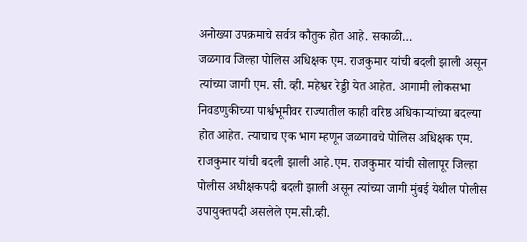अनोख्या उपक्रमाचे सर्वत्र कौतुक होत आहे. सकाळी…
जळगाव जिल्हा पोलिस अधिक्षक एम. राजकुमार यांची बदली झाली असून त्यांच्या जागी एम. सी. व्ही. महेश्वर रेड्डी येत आहेत. आगामी लोकसभा निवडणुकीच्या पार्श्वभूमीवर राज्यातील काही वरिष्ठ अधिकाऱ्यांच्या बदल्या होत आहेत. त्याचाच एक भाग म्हणून जळगावचे पोलिस अधिक्षक एम. राजकुमार यांची बदली झाली आहे.एम. राजकुमार यांची सोलापूर जिल्हा पोलीस अधीक्षकपदी बदली झाली असून त्यांच्या जागी मुंबई येथील पोलीस उपायुक्तपदी असलेले एम.सी.व्ही.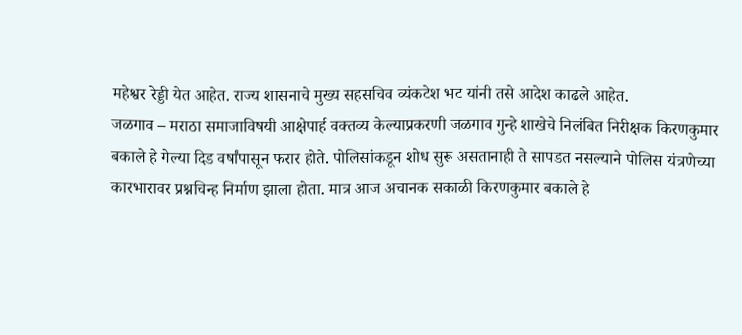महेश्वर रेड्डी येत आहेत. राज्य शासनाचे मुख्य सहसचिव व्यंकटेश भट यांनी तसे आदेश काढले आहेत.
जळगाव – मराठा समाजाविषयी आक्षेपार्ह वक्तव्य केल्याप्रकरणी जळगाव गुन्हे शाखेचे निलंबित निरीक्षक किरणकुमार बकाले हे गेल्या दिड वर्षांपासून फरार होते. पोलिसांकडून शोध सुरू असतानाही ते सापडत नसल्याने पोलिस यंत्रणेच्या कारभारावर प्रश्नचिन्ह निर्माण झाला होता. मात्र आज अचानक सकाळी किरणकुमार बकाले हे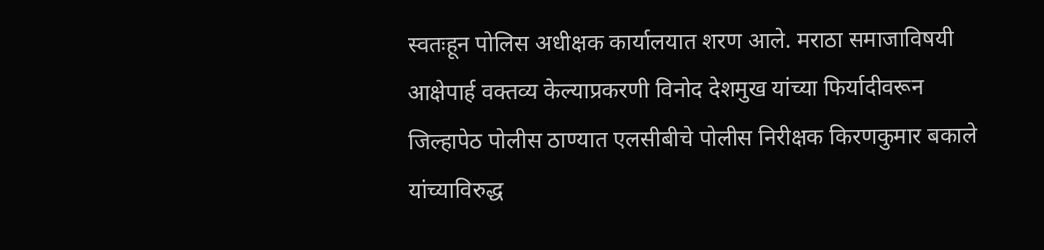स्वतःहून पोलिस अधीक्षक कार्यालयात शरण आले. मराठा समाजाविषयी आक्षेपार्ह वक्तव्य केल्याप्रकरणी विनोद देशमुख यांच्या फिर्यादीवरून जिल्हापेठ पोलीस ठाण्यात एलसीबीचे पोलीस निरीक्षक किरणकुमार बकाले यांच्याविरुद्ध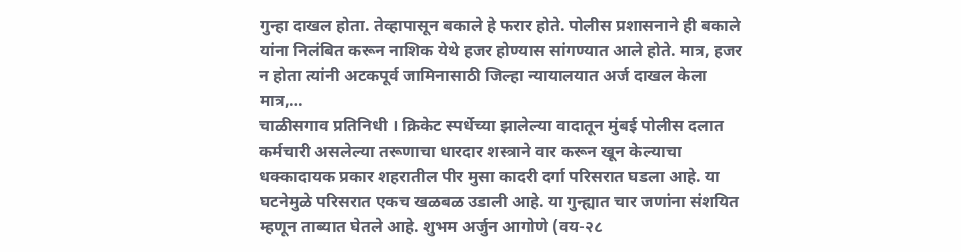गुन्हा दाखल होता. तेव्हापासून बकाले हे फरार होते. पोलीस प्रशासनाने ही बकाले यांना निलंबित करून नाशिक येथे हजर होण्यास सांगण्यात आले होते. मात्र, हजर न होता त्यांनी अटकपूर्व जामिनासाठी जिल्हा न्यायालयात अर्ज दाखल केला मात्र,…
चाळीसगाव प्रतिनिधी । क्रिकेट स्पर्धेच्या झालेल्या वादातून मुंबई पोलीस दलात कर्मचारी असलेल्या तरूणाचा धारदार शस्त्राने वार करून खून केल्याचा धक्कादायक प्रकार शहरातील पीर मुसा कादरी दर्गा परिसरात घडला आहे. या घटनेमुळे परिसरात एकच खळबळ उडाली आहे. या गुन्ह्यात चार जणांना संशयित म्हणून ताब्यात घेतले आहे. शुभम अर्जुन आगोणे (वय-२८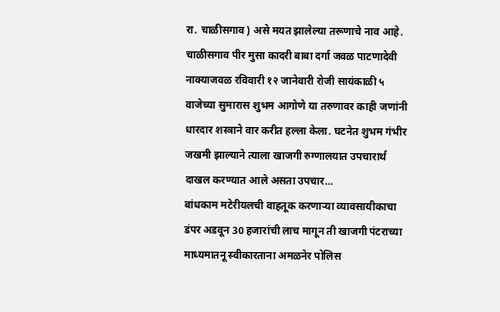रा. चाळीसगाव) असे मयत झालेल्या तरूणाचे नाव आहे. चाळीसगाव पीर मुसा कादरी बाबा दर्गा जवळ पाटणादेवी नाक्याजवळ रविवारी १२ जानेवारी रोजी सायंकाळी ५ वाजेच्या सुमारास शुभम आगोणे या तरुणावर काही जणांनी धारदार शस्त्राने वार करीत हल्ला केला. घटनेत शुभम गंभीर जखमी झाल्याने त्याला खाजगी रुग्णालयात उपचारार्थ दाखल करण्यात आले असता उपचार…
बांधकाम मटेरीयलची वाहतूक करणाऱ्या व्यावसायीकाचा डंपर अडवून 30 हजारांची लाच मागून ती खाजगी पंटराच्या माध्यमातनू स्वीकारताना अमळनेर पोलिस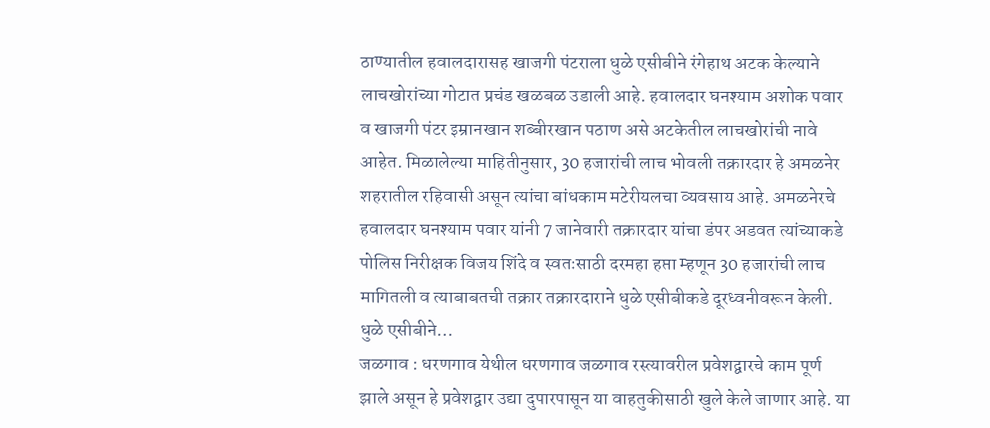ठाण्यातील हवालदारासह खाजगी पंटराला धुळे एसीबीने रंगेहाथ अटक केल्याने लाचखोरांच्या गोटात प्रचंड खळबळ उडाली आहे. हवालदार घनश्याम अशोक पवार व खाजगी पंटर इम्रानखान शब्बीरखान पठाण असे अटकेतील लाचखोरांची नावे आहेत. मिळालेल्या माहितीनुसार, 30 हजारांची लाच भोवली तक्रारदार हे अमळनेर शहरातील रहिवासी असून त्यांचा बांधकाम मटेरीयलचा व्यवसाय आहे. अमळनेरचे हवालदार घनश्याम पवार यांनी 7 जानेवारी तक्रारदार यांचा डंपर अडवत त्यांच्याकडे पोलिस निरीक्षक विजय शिंदे व स्वतःसाठी दरमहा हप्ता म्हणून 30 हजारांची लाच मागितली व त्याबाबतची तक्रार तक्रारदाराने धुळे एसीबीकडे दूरध्वनीवरून केली. धुळे एसीबीने…
जळगाव : धरणगाव येथील धरणगाव जळगाव रस्त्यावरील प्रवेशद्वारचे काम पूर्ण झाले असून हे प्रवेशद्वार उद्या दुपारपासून या वाहतुकीसाठी खुले केले जाणार आहे. या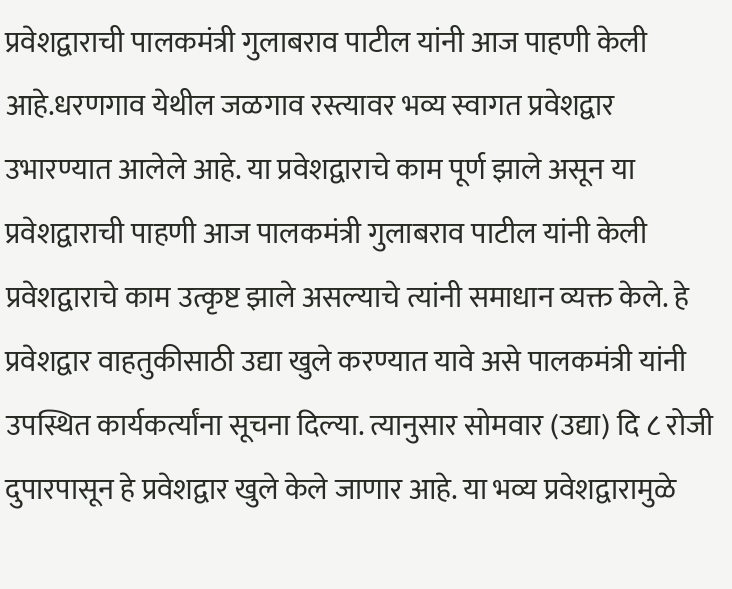प्रवेशद्वाराची पालकमंत्री गुलाबराव पाटील यांनी आज पाहणी केली आहे.धरणगाव येथील जळगाव रस्त्यावर भव्य स्वागत प्रवेशद्वार उभारण्यात आलेले आहे. या प्रवेशद्वाराचे काम पूर्ण झाले असून या प्रवेशद्वाराची पाहणी आज पालकमंत्री गुलाबराव पाटील यांनी केली प्रवेशद्वाराचे काम उत्कृष्ट झाले असल्याचे त्यांनी समाधान व्यक्त केले. हे प्रवेशद्वार वाहतुकीसाठी उद्या खुले करण्यात यावे असे पालकमंत्री यांनी उपस्थित कार्यकर्त्यांना सूचना दिल्या. त्यानुसार सोमवार (उद्या) दि ८ रोजी दुपारपासून हे प्रवेशद्वार खुले केले जाणार आहे. या भव्य प्रवेशद्वारामुळे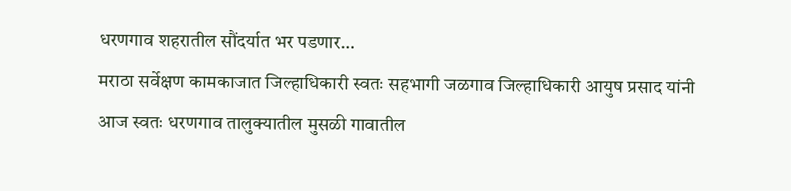धरणगाव शहरातील सौंदर्यात भर पडणार…
मराठा सर्वेक्षण कामकाजात जिल्हाधिकारी स्वतः सहभागी जळगाव जिल्हाधिकारी आयुष प्रसाद यांनी आज स्वतः धरणगाव तालुक्यातील मुसळी गावातील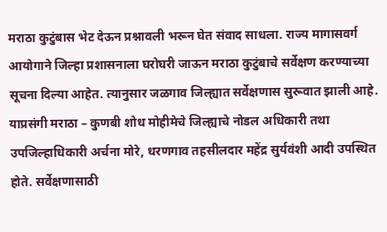मराठा कुटुंबास भेट देऊन प्रश्नावली भरून घेत संवाद साधला. राज्य मागासवर्ग आयोगाने जिल्हा प्रशासनाला घरोघरी जाऊन मराठा कुटुंबाचे सर्वेक्षण करण्याच्या सूचना दिल्या आहेत. त्यानुसार जळगाव जिल्ह्यात सर्वेक्षणास सुरूवात झाली आहे. याप्रसंगी मराठा – कुणबी शोध मोहीमेचे जिल्ह्याचे नोडल अधिकारी तथा उपजिल्हाधिकारी अर्चना मोरे, धरणगाव तहसीलदार महेंद्र सुर्यवंशी आदी उपस्थित होते. सर्वेक्षणासाठी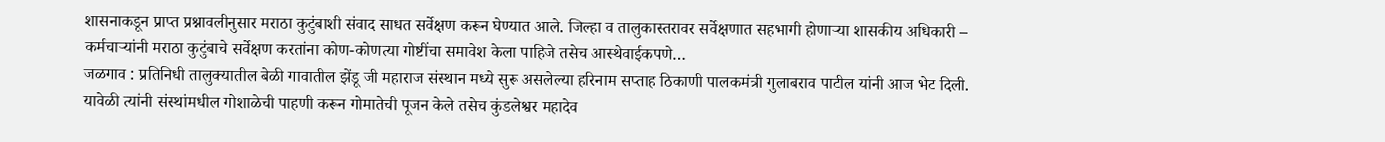शासनाकडून प्राप्त प्रश्नावलीनुसार मराठा कुटुंबाशी संवाद साधत सर्वेक्षण करून घेण्यात आले. जिल्हा व तालुकास्तरावर सर्वेक्षणात सहभागी होणाऱ्या शासकीय अधिकारी – कर्मचाऱ्यांनी मराठा कुटुंबाचे सर्वेक्षण करतांना कोण-कोणत्या गोष्टींचा समावेश केला पाहिजे तसेच आस्थेवाईकपणे…
जळगाव : प्रतिनिधी तालुक्यातील बेळी गावातील झेंडू जी महाराज संस्थान मध्ये सुरू असलेल्या हरिनाम सप्ताह ठिकाणी पालकमंत्री गुलाबराव पाटील यांनी आज भेट दिली. यावेळी त्यांनी संस्थांमधील गोशाळेची पाहणी करून गोमातेची पूजन केले तसेच कुंडलेश्वर महादेव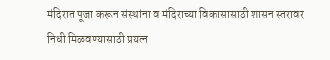मंदिरात पूजा करून संस्थांना व मंदिराच्या विकासासाठी शासन स्तरावर निधी मिळवण्यासाठी प्रयत्न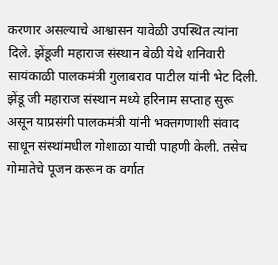करणार असल्याचे आश्वासन यावेळी उपस्थित त्यांना दिले. झेंडूजी महाराज संस्थान बेळी येथे शनिवारी सायंकाळी पालकमंत्री गुलाबराव पाटील यांनी भेट दिली. झेंडू जी महाराज संस्थान मध्ये हरिनाम सप्ताह सुरू असून याप्रसंगी पालकमंत्री यांनी भक्तगणाशी संवाद साधून संस्थांमधील गोशाळा याची पाहणी केली. तसेच गोमातेचे पूजन करून क वर्गात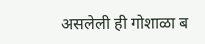असलेली ही गोशाळा ब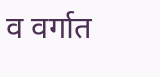व वर्गात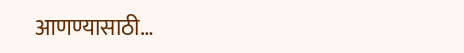आणण्यासाठी…